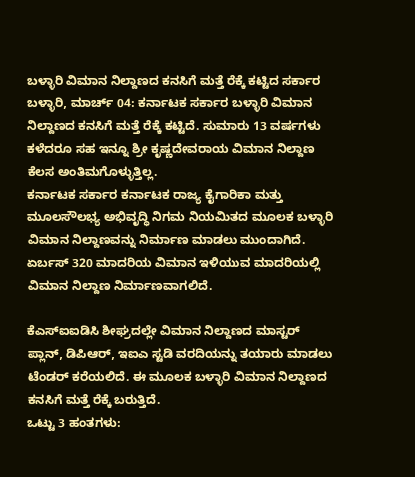ಬಳ್ಳಾರಿ ವಿಮಾನ ನಿಲ್ದಾಣದ ಕನಸಿಗೆ ಮತ್ತೆ ರೆಕ್ಕೆ ಕಟ್ಟಿದ ಸರ್ಕಾರ
ಬಳ್ಳಾರಿ, ಮಾರ್ಚ್ 04: ಕರ್ನಾಟಕ ಸರ್ಕಾರ ಬಳ್ಳಾರಿ ವಿಮಾನ ನಿಲ್ದಾಣದ ಕನಸಿಗೆ ಮತ್ತೆ ರೆಕ್ಕೆ ಕಟ್ಟಿದೆ. ಸುಮಾರು 13 ವರ್ಷಗಳು ಕಳೆದರೂ ಸಹ ಇನ್ನೂ ಶ್ರೀ ಕೃಷ್ಣದೇವರಾಯ ವಿಮಾನ ನಿಲ್ದಾಣ ಕೆಲಸ ಅಂತಿಮಗೊಳ್ಳುತ್ತಿಲ್ಲ.
ಕರ್ನಾಟಕ ಸರ್ಕಾರ ಕರ್ನಾಟಕ ರಾಜ್ಯ ಕೈಗಾರಿಕಾ ಮತ್ತು ಮೂಲಸೌಲಭ್ಯ ಅಭಿವೃದ್ಧಿ ನಿಗಮ ನಿಯಮಿತದ ಮೂಲಕ ಬಳ್ಳಾರಿ ವಿಮಾನ ನಿಲ್ದಾಣವನ್ನು ನಿರ್ಮಾಣ ಮಾಡಲು ಮುಂದಾಗಿದೆ. ಏರ್ಬಸ್ 320 ಮಾದರಿಯ ವಿಮಾನ ಇಳಿಯುವ ಮಾದರಿಯಲ್ಲಿ ವಿಮಾನ ನಿಲ್ದಾಣ ನಿರ್ಮಾಣವಾಗಲಿದೆ.

ಕೆಎಸ್ಐಐಡಿಸಿ ಶೀಘ್ರದಲ್ಲೇ ವಿಮಾನ ನಿಲ್ದಾಣದ ಮಾಸ್ಟರ್ ಪ್ಲಾನ್, ಡಿಪಿಆರ್, ಇಐಎ ಸ್ಟಡಿ ವರದಿಯನ್ನು ತಯಾರು ಮಾಡಲು ಟೆಂಡರ್ ಕರೆಯಲಿದೆ. ಈ ಮೂಲಕ ಬಳ್ಳಾರಿ ವಿಮಾನ ನಿಲ್ದಾಣದ ಕನಸಿಗೆ ಮತ್ತೆ ರೆಕ್ಕೆ ಬರುತ್ತಿದೆ.
ಒಟ್ಟು 3 ಹಂತಗಳು: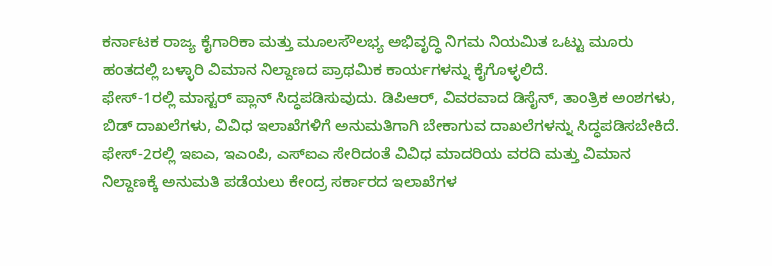ಕರ್ನಾಟಕ ರಾಜ್ಯ ಕೈಗಾರಿಕಾ ಮತ್ತು ಮೂಲಸೌಲಭ್ಯ ಅಭಿವೃದ್ಧಿ ನಿಗಮ ನಿಯಮಿತ ಒಟ್ಟು ಮೂರು ಹಂತದಲ್ಲಿ ಬಳ್ಳಾರಿ ವಿಮಾನ ನಿಲ್ದಾಣದ ಪ್ರಾಥಮಿಕ ಕಾರ್ಯಗಳನ್ನು ಕೈಗೊಳ್ಳಲಿದೆ.
ಫೇಸ್-1ರಲ್ಲಿ ಮಾಸ್ಟರ್ ಪ್ಲಾನ್ ಸಿದ್ಧಪಡಿಸುವುದು. ಡಿಪಿಆರ್, ವಿವರವಾದ ಡಿಸೈನ್, ತಾಂತ್ರಿಕ ಅಂಶಗಳು, ಬಿಡ್ ದಾಖಲೆಗಳು, ವಿವಿಧ ಇಲಾಖೆಗಳಿಗೆ ಅನುಮತಿಗಾಗಿ ಬೇಕಾಗುವ ದಾಖಲೆಗಳನ್ನು ಸಿದ್ಧಪಡಿಸಬೇಕಿದೆ.
ಫೇಸ್-2ರಲ್ಲಿ ಇಐಎ, ಇಎಂಪಿ, ಎಸ್ಐಎ ಸೇರಿದಂತೆ ವಿವಿಧ ಮಾದರಿಯ ವರದಿ ಮತ್ತು ವಿಮಾನ ನಿಲ್ದಾಣಕ್ಕೆ ಅನುಮತಿ ಪಡೆಯಲು ಕೇಂದ್ರ ಸರ್ಕಾರದ ಇಲಾಖೆಗಳ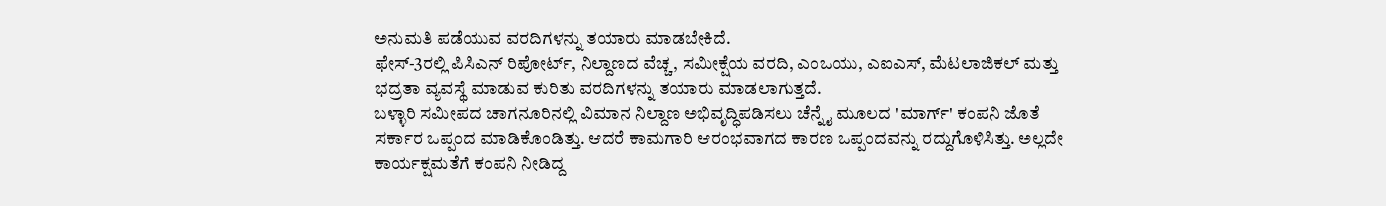ಅನುಮತಿ ಪಡೆಯುವ ವರದಿಗಳನ್ನು ತಯಾರು ಮಾಡಬೇಕಿದೆ.
ಫೇಸ್-3ರಲ್ಲಿ ಪಿಸಿಎನ್ ರಿಪೋರ್ಟ್, ನಿಲ್ದಾಣದ ವೆಚ್ಚ, ಸಮೀಕ್ಷೆಯ ವರದಿ, ಎಂಒಯು, ಎಐಎಸ್, ಮೆಟಲಾಜಿಕಲ್ ಮತ್ತು ಭದ್ರತಾ ವ್ಯವಸ್ಥೆ ಮಾಡುವ ಕುರಿತು ವರದಿಗಳನ್ನು ತಯಾರು ಮಾಡಲಾಗುತ್ತದೆ.
ಬಳ್ಳಾರಿ ಸಮೀಪದ ಚಾಗನೂರಿನಲ್ಲಿ ವಿಮಾನ ನಿಲ್ದಾಣ ಅಭಿವೃದ್ಧಿಪಡಿಸಲು ಚೆನ್ನೈ ಮೂಲದ 'ಮಾರ್ಗ್' ಕಂಪನಿ ಜೊತೆ ಸರ್ಕಾರ ಒಪ್ಪಂದ ಮಾಡಿಕೊಂಡಿತ್ತು. ಆದರೆ ಕಾಮಗಾರಿ ಆರಂಭವಾಗದ ಕಾರಣ ಒಪ್ಪಂದವನ್ನು ರದ್ದುಗೊಳಿಸಿತ್ತು. ಅಲ್ಲದೇ ಕಾರ್ಯಕ್ಷಮತೆಗೆ ಕಂಪನಿ ನೀಡಿದ್ದ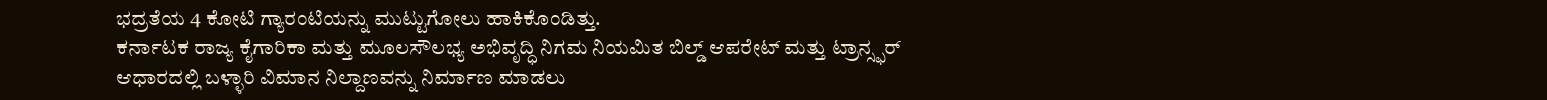ಭದ್ರತೆಯ 4 ಕೋಟಿ ಗ್ಯಾರಂಟಿಯನ್ನು ಮುಟ್ಟುಗೋಲು ಹಾಕಿಕೊಂಡಿತ್ತು.
ಕರ್ನಾಟಕ ರಾಜ್ಯ ಕೈಗಾರಿಕಾ ಮತ್ತು ಮೂಲಸೌಲಭ್ಯ ಅಭಿವೃದ್ಧಿ ನಿಗಮ ನಿಯಮಿತ ಬಿಲ್ಡ್ ಆಪರೇಟ್ ಮತ್ತು ಟ್ರಾನ್ಸ್ಫರ್ ಆಧಾರದಲ್ಲಿ ಬಳ್ಳಾರಿ ವಿಮಾನ ನಿಲ್ದಾಣವನ್ನು ನಿರ್ಮಾಣ ಮಾಡಲು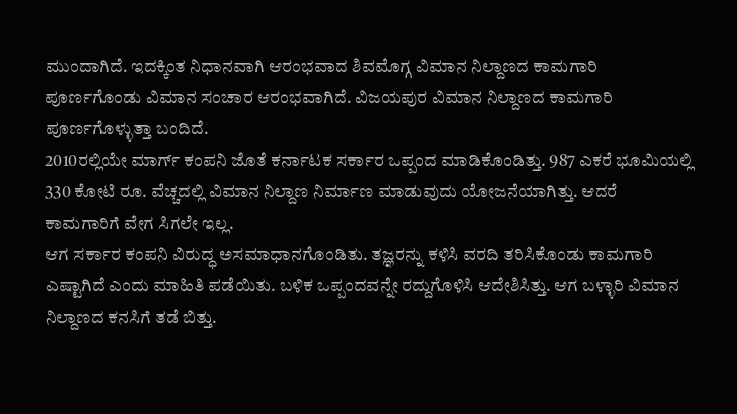ಮುಂದಾಗಿದೆ. ಇದಕ್ಕಿಂತ ನಿಧಾನವಾಗಿ ಆರಂಭವಾದ ಶಿವಮೊಗ್ಗ ವಿಮಾನ ನಿಲ್ದಾಣದ ಕಾಮಗಾರಿ ಪೂರ್ಣಗೊಂಡು ವಿಮಾನ ಸಂಚಾರ ಆರಂಭವಾಗಿದೆ. ವಿಜಯಪುರ ವಿಮಾನ ನಿಲ್ದಾಣದ ಕಾಮಗಾರಿ ಪೂರ್ಣಗೊಳ್ಳುತ್ತಾ ಬಂದಿದೆ.
2010ರಲ್ಲಿಯೇ ಮಾರ್ಗ್ ಕಂಪನಿ ಜೊತೆ ಕರ್ನಾಟಕ ಸರ್ಕಾರ ಒಪ್ಪಂದ ಮಾಡಿಕೊಂಡಿತ್ತು. 987 ಎಕರೆ ಭೂಮಿಯಲ್ಲಿ 330 ಕೋಟಿ ರೂ. ವೆಚ್ಚದಲ್ಲಿ ವಿಮಾನ ನಿಲ್ದಾಣ ನಿರ್ಮಾಣ ಮಾಡುವುದು ಯೋಜನೆಯಾಗಿತ್ತು. ಆದರೆ ಕಾಮಗಾರಿಗೆ ವೇಗ ಸಿಗಲೇ ಇಲ್ಲ.
ಆಗ ಸರ್ಕಾರ ಕಂಪನಿ ವಿರುದ್ಧ ಅಸಮಾಧಾನಗೊಂಡಿತು. ತಜ್ಞರನ್ನು ಕಳಿಸಿ ವರದಿ ತರಿಸಿಕೊಂಡು ಕಾಮಗಾರಿ ಎಷ್ಟಾಗಿದೆ ಎಂದು ಮಾಹಿತಿ ಪಡೆಯಿತು. ಬಳಿಕ ಒಪ್ಪಂದವನ್ನೇ ರದ್ದುಗೊಳಿಸಿ ಆದೇಶಿಸಿತ್ತು. ಆಗ ಬಳ್ಳಾರಿ ವಿಮಾನ ನಿಲ್ದಾಣದ ಕನಸಿಗೆ ತಡೆ ಬಿತ್ತು.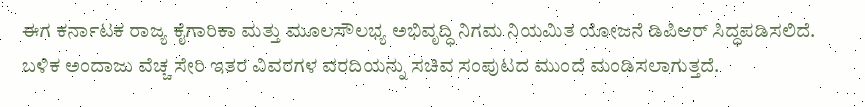ಈಗ ಕರ್ನಾಟಕ ರಾಜ್ಯ ಕೈಗಾರಿಕಾ ಮತ್ತು ಮೂಲಸೌಲಭ್ಯ ಅಭಿವೃದ್ಧಿ ನಿಗಮ ನಿಯಮಿತ ಯೋಜನೆ ಡಿಪಿಆರ್ ಸಿದ್ಧಪಡಿಸಲಿದೆ. ಬಳಿಕ ಅಂದಾಜು ವೆಚ್ಚ ಸೇರಿ ಇತರ ವಿವರಗಳ ವರದಿಯನ್ನು ಸಚಿವ ಸಂಪುಟದ ಮುಂದೆ ಮಂಡಿಸಲಾಗುತ್ತದೆ.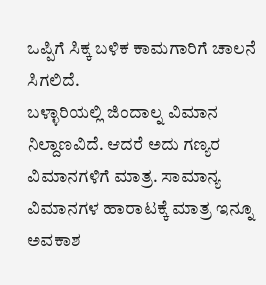ಒಪ್ಪಿಗೆ ಸಿಕ್ಕ ಬಳಿಕ ಕಾಮಗಾರಿಗೆ ಚಾಲನೆ ಸಿಗಲಿದೆ.
ಬಳ್ಳಾರಿಯಲ್ಲಿ ಜಿಂದಾಲ್ನ ವಿಮಾನ ನಿಲ್ದಾಣವಿದೆ. ಆದರೆ ಅದು ಗಣ್ಯರ ವಿಮಾನಗಳಿಗೆ ಮಾತ್ರ. ಸಾಮಾನ್ಯ ವಿಮಾನಗಳ ಹಾರಾಟಕ್ಕೆ ಮಾತ್ರ ಇನ್ನೂ ಅವಕಾಶ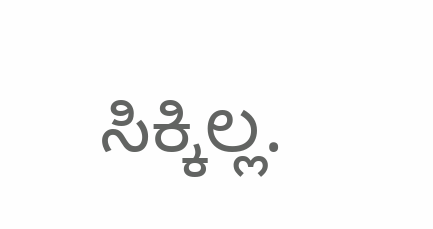ಸಿಕ್ಕಿಲ್ಲ.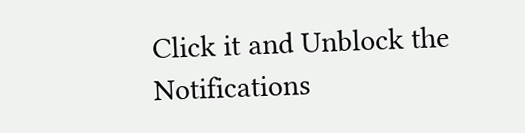Click it and Unblock the Notifications